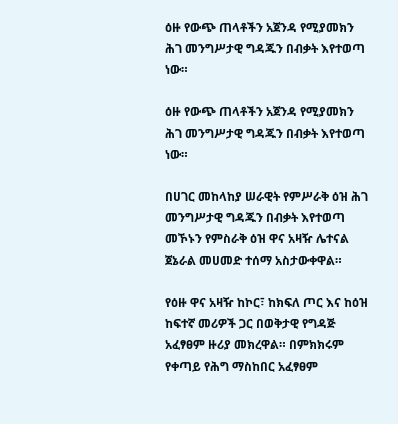ዕዙ የውጭ ጠላቶችን አጀንዳ የሚያመክን ሕገ መንግሥታዊ ግዳጁን በብቃት እየተወጣ ነው።

ዕዙ የውጭ ጠላቶችን አጀንዳ የሚያመክን ሕገ መንግሥታዊ ግዳጁን በብቃት እየተወጣ ነው።

በሀገር መከላከያ ሠራዊት የምሥራቅ ዕዝ ሕገ መንግሥታዊ ግዳጁን በብቃት እየተወጣ መኾኑን የምስራቅ ዕዝ ዋና አዛዥ ሌተናል ጀኔራል መሀመድ ተሰማ አስታውቀዋል።

የዕዙ ዋና አዛዥ ከኮር፣ ከክፍለ ጦር እና ከዕዝ ከፍተኛ መሪዎች ጋር በወቅታዊ የግዳጅ አፈፃፀም ዙሪያ መክረዋል። በምክክሩም የቀጣይ የሕግ ማስከበር አፈፃፀም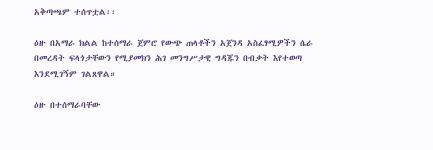አቅጣጫም ተሰጥቷል፡፡

ዕዙ በአማራ ክልል ከተሰማራ ጀምሮ የውጭ ጠላቶችን አጀንዳ አስፈፃሚዎችን ሴራ በመረዳት ፍላጎታቸውን የሚያመክን ሕገ መንግሥታዊ ግዳጁን በብቃት እየተወጣ እንደሚገኝም ገልጸዋል።

ዕዙ በተሰማራባቸው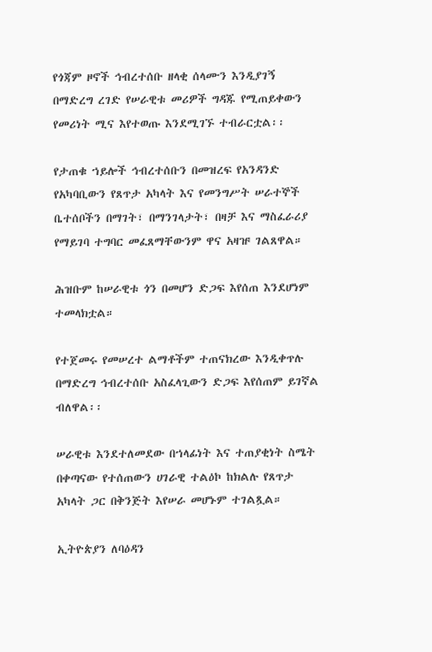የጎጃም ዞኖች ኅብረተሰቡ ዘላቂ ሰላሙን እንዲያገኝ በማድረግ ረገድ የሠራዊቱ መሪዎች ግዳጁ የሚጠይቀውን የመሪነት ሚና እየተወጡ እንደሚገኙ ተብራርቷል፡፡

የታጠቁ ኀይሎች ኅብረተሰቡን በመዝረፍ የአንዳንድ የአካባቢውን የጸጥታ አካላት እና የመንግሥት ሠራተኞች ቤተሰቦችን በማገት፣ በማንገላታት፣ በዛቻ እና ማስፈራሪያ የማይገባ ተግባር መፈጸማቸውንም ዋና አዛዡ ገልጸዋል።

ሕዝቡም ከሠራዊቱ ጎን በመሆን ድጋፍ እየሰጠ እንደሆነም ተመላክቷል።

የተጀመሩ የመሠረተ ልማቶችም ተጠናክረው እንዲቀጥሉ በማድረግ ኅብረተሰቡ አስፈላጊውን ድጋፍ እየሰጠም ይገኛል ብለዋል፡፡

ሠራዊቱ እንደተለመደው በኀላፊነት እና ተጠያቂነት ስሜት በቀጣናው የተሰጠውን ሀገራዊ ተልዕኮ ከክልሉ የጸጥታ አካላት ጋር በቅንጅት እየሠራ መሆኑም ተገልጿል።

ኢትዮጵያን ለባዕዳን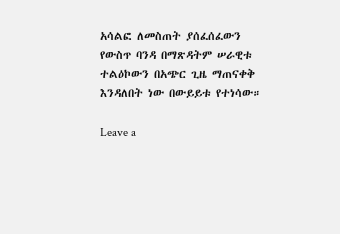አሳልፎ ለመስጠት ያሰፈሰፈውን የውስጥ ባንዳ በማጽዳትም ሠራዊቱ ተልዕኮውን በአጭር ጊዜ ማጠናቀቅ እንዳለበት ነው በውይይቱ የተነሳው።

Leave a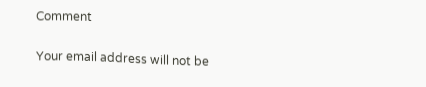Comment

Your email address will not be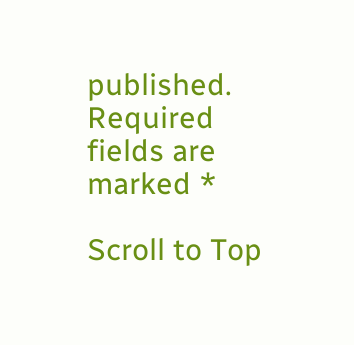published. Required fields are marked *

Scroll to Top